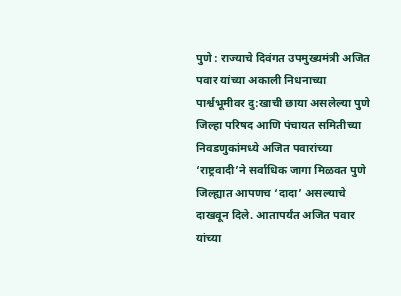पुणे : राज्याचे दिवंगत उपमुख्यमंत्री अजित पवार यांच्या अकाली निधनाच्या पार्श्वभूमीवर दु:खाची छाया असलेल्या पुणे जिल्हा परिषद आणि पंचायत समितीच्या निवडणुकांमध्ये अजित पवारांच्या ‘राष्ट्रवादी’ने सर्वाधिक जागा मिळवत पुणे जिल्ह्यात आपणच ‘दादा’ असल्याचे दाखवून दिले. आतापर्यंत अजित पवार यांच्या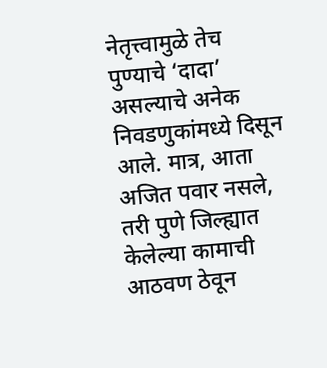नेतृत्त्वामुळे तेच पुण्याचे ‘दादा’ असल्याचे अनेक निवडणुकांमध्ये दिसून आले. मात्र, आता अजित पवार नसले, तरी पुणे जिल्ह्यात केलेल्या कामाची आठवण ठेवून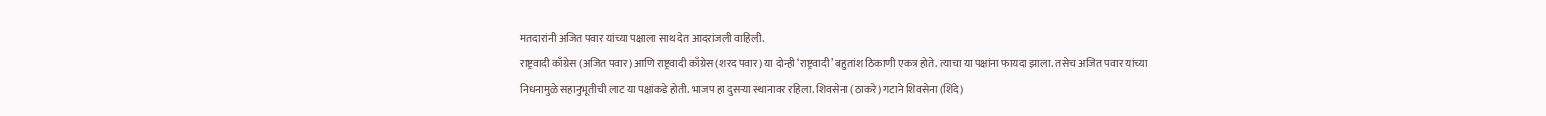मतदारांनी अजित पवार यांच्या पक्षाला साथ देत आदरांजली वाहिली.
राष्ट्रवादी काँग्रेस (अजित पवार) आणि राष्ट्रवादी काँग्रेस (शरद पवार) या दोन्ही ‘राष्ट्रवादी’ बहुतांश ठिकाणी एकत्र होते. त्याचा या पक्षांना फायदा झाला. तसेच अजित पवार यांच्या निधनामुळे सहानुभूतीची लाट या पक्षांकडे होती. भाजप हा दुसऱ्या स्थानावर रहिला. शिवसेना (ठाकरे) गटाने शिवसेना (शिंदे)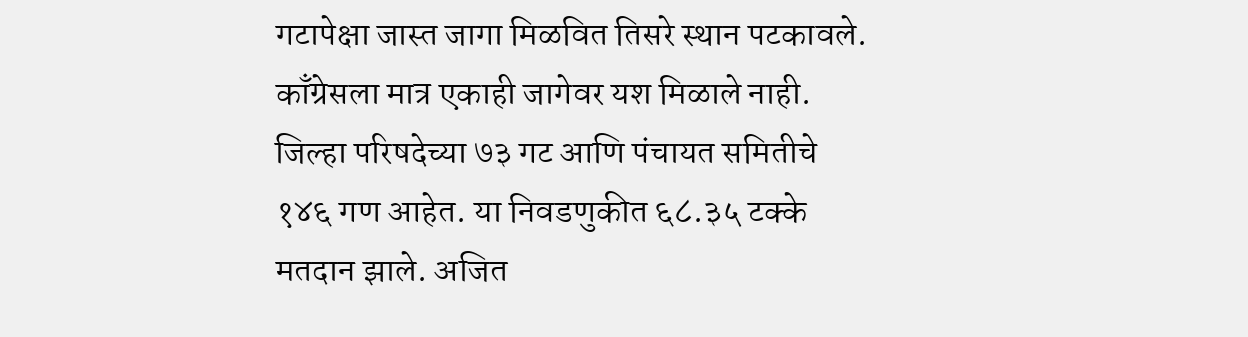गटापेक्षा जास्त जागा मिळवित तिसरे स्थान पटकावले. काँग्रेसला मात्र एकाही जागेवर यश मिळाले नाही.
जिल्हा परिषदेच्या ७३ गट आणि पंचायत समितीचे १४६ गण आहेत. या निवडणुकीत ६८.३५ टक्के मतदान झाले. अजित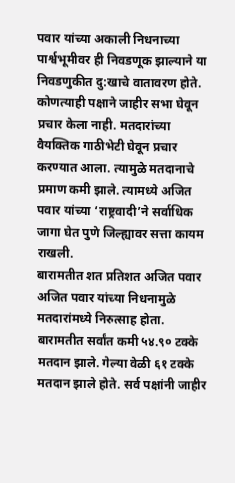पवार यांच्या अकाली निधनाच्या पार्श्वभूमीवर ही निवडणूक झाल्याने या निवडणुकीत दु:खाचे वातावरण होते. कोणत्याही पक्षाने जाहीर सभा घेवून प्रचार केला नाही. मतदारांच्या वैयक्तिक गाठीभेटी घेवून प्रचार करण्यात आला. त्यामुळे मतदानाचे प्रमाण कमी झाले. त्यामध्ये अजित पवार यांच्या ‘राष्ट्रवादी’ने सर्वाधिक जागा घेत पुणे जिल्ह्यावर सत्ता कायम राखली.
बारामतीत शत प्रतिशत अजित पवार
अजित पवार यांच्या निधनामुळे मतदारांमध्ये निरुत्साह होता. बारामतीत सर्वांत कमी ५४.९० टक्के मतदान झाले. गेल्या वेळी ६१ टक्के मतदान झाले होते. सर्व पक्षांनी जाहीर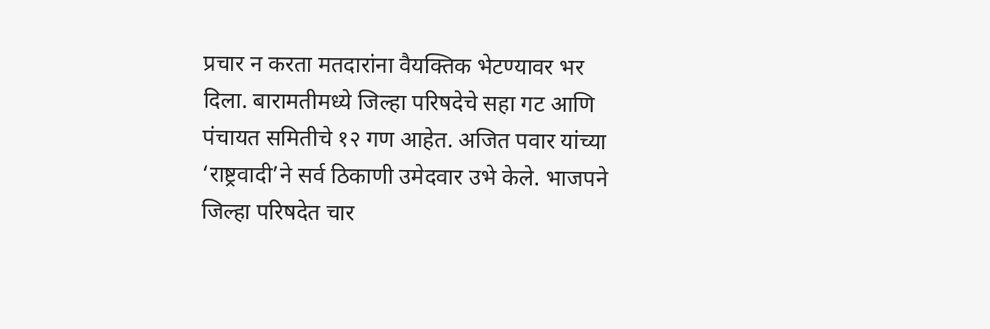प्रचार न करता मतदारांना वैयक्तिक भेटण्यावर भर दिला. बारामतीमध्ये जिल्हा परिषदेचे सहा गट आणि पंचायत समितीचे १२ गण आहेत. अजित पवार यांच्या ‘राष्ट्रवादी’ने सर्व ठिकाणी उमेदवार उभे केले. भाजपने जिल्हा परिषदेत चार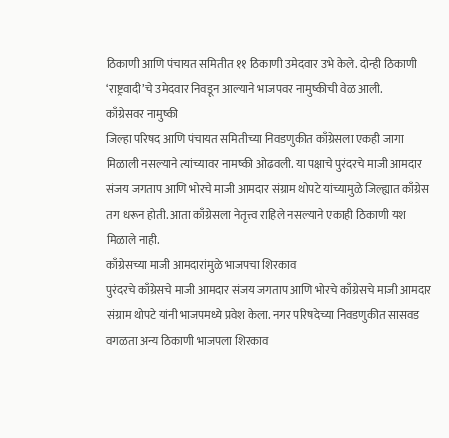ठिकाणी आणि पंचायत समितीत ११ ठिकाणी उमेदवार उभे केले. दोन्ही ठिकाणी ‘राष्ट्रवादी’चे उमेदवार निवडून आल्याने भाजपवर नामुष्कीची वेळ आली.
काँग्रेसवर नामुष्की
जिल्हा परिषद आणि पंचायत समितीच्या निवडणुकीत काँग्रेसला एकही जागा मिळाली नसल्याने त्यांच्यावर नामष्की ओढवली. या पक्षाचे पुरंदरचे माजी आमदार संजय जगताप आणि भोरचे माजी आमदार संग्राम थोपटे यांच्यामुळे जिल्ह्यात काँग्रेस तग धरून होती. आता काँग्रेसला नेतृत्त्व राहिले नसल्याने एकाही ठिकाणी यश मिळाले नाही.
काँग्रेसच्या माजी आमदारांमुळे भाजपचा शिरकाव
पुरंदरचे काँग्रेसचे माजी आमदार संजय जगताप आणि भोरचे काँग्रेसचे माजी आमदार संग्राम थोपटे यांनी भाजपमध्ये प्रवेश केला. नगर परिषदेच्या निवडणुकीत सासवड वगळता अन्य ठिकाणी भाजपला शिरकाव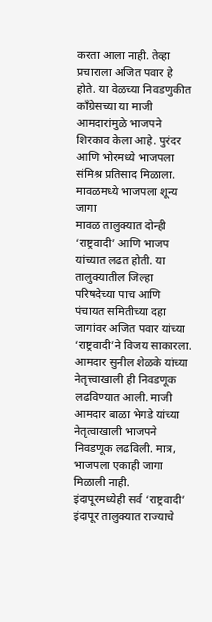करता आला नाही. तेव्हा प्रचाराला अजित पवार हे होते. या वेळच्या निवडणुकीत काँग्रेसच्या या माजी आमदारांमुळे भाजपने शिरकाव केला आहे. पुरंदर आणि भोरमध्ये भाजपला संमिश्र प्रतिसाद मिळाला.
मावळमध्ये भाजपला शून्य जागा
मावळ तालुक्यात दोन्ही ‘राष्ट्रवादी’ आणि भाजप यांच्यात लढत होती. या तालुक्यातील जिल्हा परिषदेच्या पाच आणि पंचायत समितीच्या दहा जागांवर अजित पवार यांच्या ‘राष्ट्रवादी’ने विजय साकारला. आमदार सुनील शेळके यांच्या नेतृत्त्वाखाली ही निवडणूक लढविण्यात आली. माजी आमदार बाळा भेगडे यांच्या नेतृत्वाखाली भाजपने निवडणूक लढविली. मात्र, भाजपला एकाही जागा मिळाली नाही.
इंदापूरमध्येही सर्व ‘राष्ट्रवादी’
इंदापूर तालुक्यात राज्याचे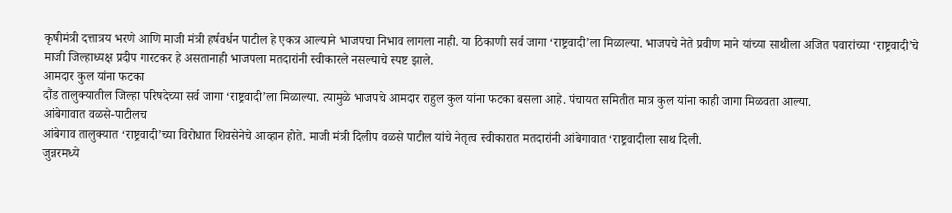कृषीमंत्री दत्तात्रय भरणे आणि माजी मंत्री हर्षवर्धन पाटील हे एकत्र आल्याने भाजपचा निभाव लागला नाही. या ठिकाणी सर्व जागा ‘राष्ट्रवादी’ला मिळाल्या. भाजपचे नेते प्रवीण माने यांच्या साथीला अजित पवारांच्या ‘राष्ट्रवादी’चे माजी जिल्हाध्यक्ष प्रदीप गारटकर हे असतानाही भाजपला मतदारांनी स्वीकारले नसल्याचे स्पष्ट झाले.
आमदार कुल यांना फटका
दौंड तालुक्यातील जिल्हा परिषदेच्या सर्व जागा ‘राष्ट्रवादी’ला मिळाल्या. त्यामुळे भाजपचे आमदार राहुल कुल यांना फटका बसला आहे. पंचायत समितीत मात्र कुल यांना काही जागा मिळवता आल्या.
आंबेगावात वळसे-पाटीलच
आंबेगाव तालुक्यात ‘राष्ट्रवादी’च्या विरोधात शिवसेनेचे आव्हान होते. माजी मंत्री दिलीप वळसे पाटील यांचे नेतृत्व स्वीकारात मतदारांनी आंबेगावात ‘राष्ट्रवादीला साथ दिली.
जुन्नरमध्ये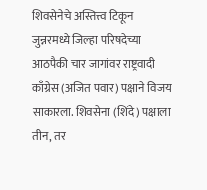शिवसेनेचे अस्तित्त्व टिकून
जुन्नरमध्ये जिल्हा परिषदेच्या आठपैकी चार जागांवर राष्ट्रवादी काँग्रेस (अजित पवार) पक्षाने विजय साकारला. शिवसेना (शिंदे) पक्षाला तीन, तर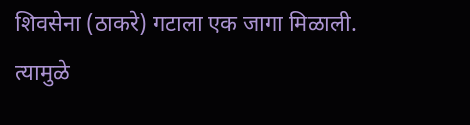शिवसेना (ठाकरे) गटाला एक जागा मिळाली. त्यामुळे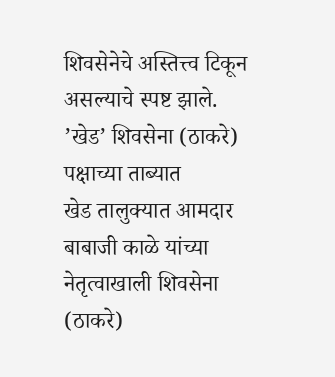शिवसेनेचे अस्तित्त्व टिकून असल्याचे स्पष्ट झाले.
’खेड’ शिवसेना (ठाकरे) पक्षाच्या ताब्यात
खेड तालुक्यात आमदार बाबाजी काळे यांच्या नेतृत्वाखाली शिवसेना (ठाकरे)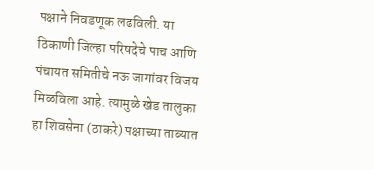पक्षाने निवडणूक लढविली. या ठिकाणी जिल्हा परिषदेचे पाच आणि पंचायत समितीचे नऊ जागांवर विजय मिळविला आहे. त्यामुळे खेड तालुका हा शिवसेना (ठाकरे) पक्षाच्या ताब्यात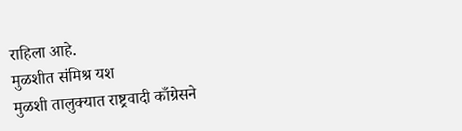राहिला आहे.
मुळशीत संमिश्र यश
मुळशी तालुक्यात राष्ट्रवादी काँग्रेसने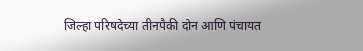जिल्हा परिषदेच्या तीनपैकी दोन आणि पंचायत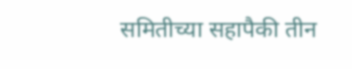समितीच्या सहापैकी तीन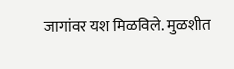जागांवर यश मिळविले. मुळशीत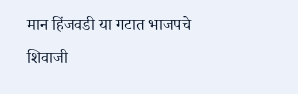मान हिंजवडी या गटात भाजपचे शिवाजी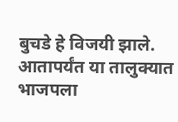बुचडे हे विजयी झाले. आतापर्यंत या तालुक्यात भाजपला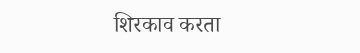शिरकाव करता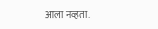आला नव्हता.